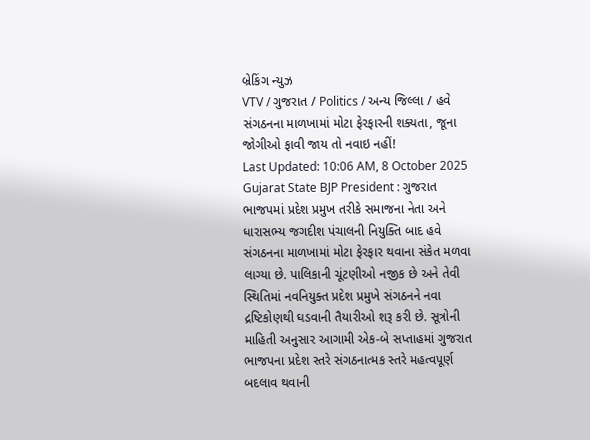બ્રેકિંગ ન્યુઝ
VTV / ગુજરાત / Politics / અન્ય જિલ્લા / હવે સંગઠનના માળખામાં મોટા ફેરફારની શક્યતા, જૂના જોગીઓ ફાવી જાય તો નવાઇ નહીં!
Last Updated: 10:06 AM, 8 October 2025
Gujarat State BJP President : ગુજરાત ભાજપમાં પ્રદેશ પ્રમુખ તરીકે સમાજના નેતા અને ધારાસભ્ય જગદીશ પંચાલની નિયુક્તિ બાદ હવે સંગઠનના માળખામાં મોટા ફેરફાર થવાના સંકેત મળવા લાગ્યા છે. પાલિકાની ચૂંટણીઓ નજીક છે અને તેવી સ્થિતિમાં નવનિયુક્ત પ્રદેશ પ્રમુખે સંગઠનને નવા દ્રષ્ટિકોણથી ઘડવાની તૈયારીઓ શરૂ કરી છે. સૂત્રોની માહિતી અનુસાર આગામી એક-બે સપ્તાહમાં ગુજરાત ભાજપના પ્રદેશ સ્તરે સંગઠનાત્મક સ્તરે મહત્વપૂર્ણ બદલાવ થવાની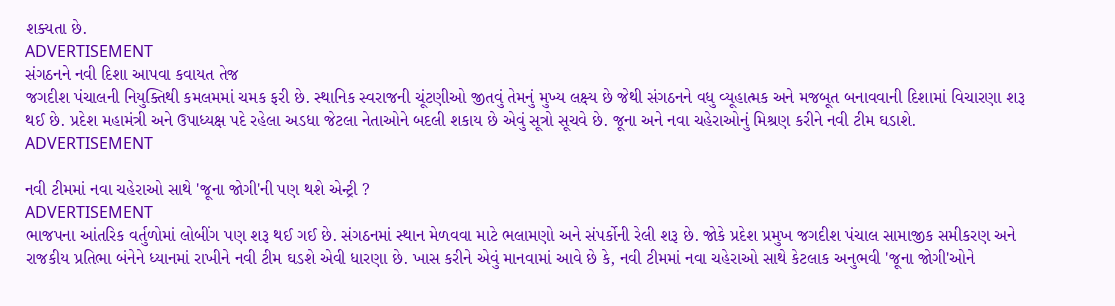શક્યતા છે.
ADVERTISEMENT
સંગઠનને નવી દિશા આપવા કવાયત તેજ
જગદીશ પંચાલની નિયુક્તિથી કમલમમાં ચમક ફરી છે. સ્થાનિક સ્વરાજની ચૂંટણીઓ જીતવું તેમનું મુખ્ય લક્ષ્ય છે જેથી સંગઠનને વધુ વ્યૂહાત્મક અને મજબૂત બનાવવાની દિશામાં વિચારણા શરૂ થઈ છે. પ્રદેશ મહામંત્રી અને ઉપાધ્યક્ષ પદે રહેલા અડધા જેટલા નેતાઓને બદલી શકાય છે એવું સૂત્રો સૂચવે છે. જૂના અને નવા ચહેરાઓનું મિશ્રણ કરીને નવી ટીમ ઘડાશે.
ADVERTISEMENT

નવી ટીમમાં નવા ચહેરાઓ સાથે 'જૂના જોગી'ની પણ થશે એન્ટ્રી ?
ADVERTISEMENT
ભાજપના આંતરિક વર્તુળોમાં લોબીંગ પણ શરૂ થઈ ગઈ છે. સંગઠનમાં સ્થાન મેળવવા માટે ભલામણો અને સંપર્કોની રેલી શરૂ છે. જોકે પ્રદેશ પ્રમુખ જગદીશ પંચાલ સામાજીક સમીકરણ અને રાજકીય પ્રતિભા બંનેને ધ્યાનમાં રાખીને નવી ટીમ ઘડશે એવી ધારણા છે. ખાસ કરીને એવું માનવામાં આવે છે કે, નવી ટીમમાં નવા ચહેરાઓ સાથે કેટલાક અનુભવી 'જૂના જોગી'ઓને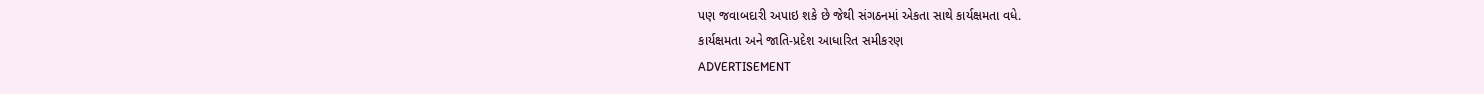પણ જવાબદારી અપાઇ શકે છે જેથી સંગઠનમાં એકતા સાથે કાર્યક્ષમતા વધે.
કાર્યક્ષમતા અને જાતિ-પ્રદેશ આધારિત સમીકરણ
ADVERTISEMENT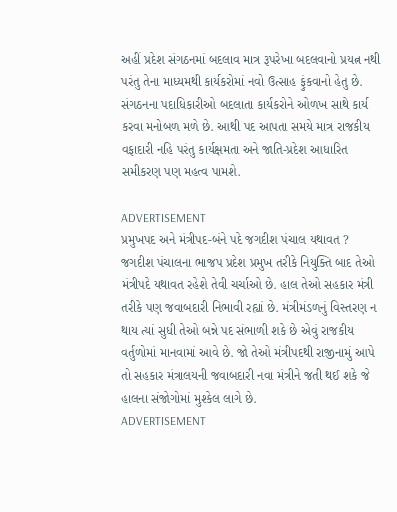અહીં પ્રદેશ સંગઠનમાં બદલાવ માત્ર રૂપરેખા બદલવાનો પ્રયત્ન નથી પરંતુ તેના માધ્યમથી કાર્યકરોમાં નવો ઉત્સાહ ફુંકવાનો હેતુ છે. સંગઠનના પદાધિકારીઓ બદલાતા કાર્યકરોને ઓળખ સાથે કાર્ય કરવા મનોબળ મળે છે. આથી પદ આપતા સમયે માત્ર રાજકીય વફાદારી નહિ પરંતુ કાર્યક્ષમતા અને જાતિ-પ્રદેશ આધારિત સમીકરણ પણ મહત્વ પામશે.

ADVERTISEMENT
પ્રમુખપદ અને મંત્રીપદ-બંને પદે જગદીશ પંચાલ યથાવત ?
જગદીશ પંચાલના ભાજપ પ્રદેશ પ્રમુખ તરીકે નિયુક્તિ બાદ તેઓ મંત્રીપદે યથાવત રહેશે તેવી ચર્ચાઓ છે. હાલ તેઓ સહકાર મંત્રી તરીકે પણ જવાબદારી નિભાવી રહ્યાં છે. મંત્રીમંડળનું વિસ્તરણ ન થાય ત્યાં સુધી તેઓ બન્ને પદ સંભાળી શકે છે એવું રાજકીય વર્તુળોમાં માનવામાં આવે છે. જો તેઓ મંત્રીપદથી રાજીનામું આપે તો સહકાર મંત્રાલયની જવાબદારી નવા મંત્રીને જતી થઈ શકે જે હાલના સંજોગોમાં મુશ્કેલ લાગે છે.
ADVERTISEMENT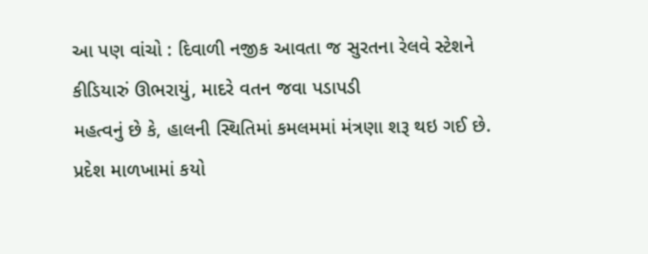આ પણ વાંચો : દિવાળી નજીક આવતા જ સુરતના રેલવે સ્ટેશને કીડિયારું ઊભરાયું, માદરે વતન જવા પડાપડી
મહત્વનું છે કે, હાલની સ્થિતિમાં કમલમમાં મંત્રણા શરૂ થઇ ગઈ છે. પ્રદેશ માળખામાં કયો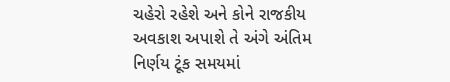ચહેરો રહેશે અને કોને રાજકીય અવકાશ અપાશે તે અંગે અંતિમ નિર્ણય ટૂંક સમયમાં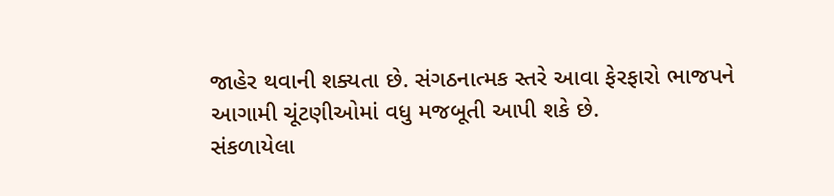જાહેર થવાની શક્યતા છે. સંગઠનાત્મક સ્તરે આવા ફેરફારો ભાજપને આગામી ચૂંટણીઓમાં વધુ મજબૂતી આપી શકે છે.
સંકળાયેલા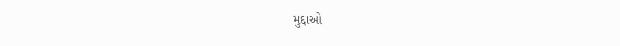મુદ્દાઓ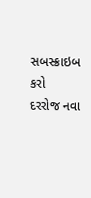સબસ્ક્રાઇબ કરો
દરરોજ નવા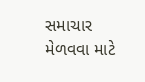સમાચાર મેળવવા માટે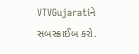VTVGujaratiને સબસ્ક્રાઈબ કરો.